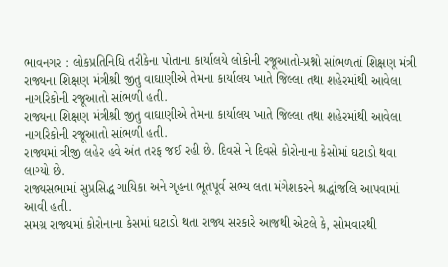ભાવનગર : લોકપ્રતિનિધિ તરીકેના પોતાના કાર્યાલયે લોકોની રજૂઆતો-પ્રશ્નો સાંભળતાં શિક્ષણ મંત્રી
રાજ્યના શિક્ષણ મંત્રીશ્રી જીતુ વાઘાણીએ તેમના કાર્યાલય ખાતે જિલ્લા તથા શહેરમાંથી આવેલા નાગરિકોની રજૂઆતો સાંભળી હતી.
રાજ્યના શિક્ષણ મંત્રીશ્રી જીતુ વાઘાણીએ તેમના કાર્યાલય ખાતે જિલ્લા તથા શહેરમાંથી આવેલા નાગરિકોની રજૂઆતો સાંભળી હતી.
રાજ્યમાં ત્રીજી લહેર હવે અંત તરફ જઈ રહી છે. દિવસે ને દિવસે કોરોનાના કેસોમાં ઘટાડો થવા લાગ્યો છે.
રાજ્યસભામાં સુપ્રસિદ્ધ ગાયિકા અને ગૃહના ભૂતપૂર્વ સભ્ય લતા મંગેશકરને શ્રદ્ધાંજલિ આપવામાં આવી હતી.
સમગ્ર રાજ્યમાં કોરોનાના કેસમાં ઘટાડો થતા રાજ્ય સરકારે આજથી એટલે કે, સોમવારથી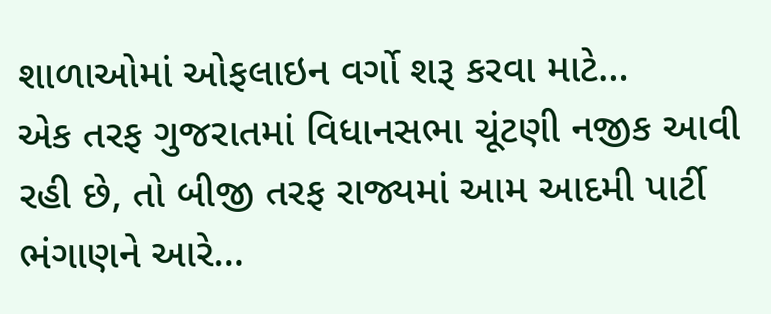શાળાઓમાં ઓફલાઇન વર્ગો શરૂ કરવા માટે…
એક તરફ ગુજરાતમાં વિધાનસભા ચૂંટણી નજીક આવી રહી છે, તો બીજી તરફ રાજ્યમાં આમ આદમી પાર્ટી ભંગાણને આરે…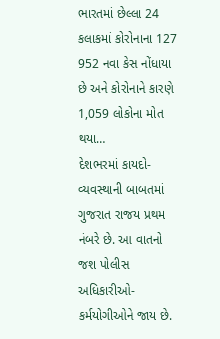ભારતમાં છેલ્લા 24 કલાકમાં કોરોનાના 127 952 નવા કેસ નોંધાયા છે અને કોરોનાને કારણે 1,059 લોકોના મોત થયા…
દેશભરમાં કાયદો- વ્યવસ્થાની બાબતમાં ગુજરાત રાજય પ્રથમ નંબરે છે. આ વાતનો જશ પોલીસ અધિકારીઓ-કર્મયોગીઓને જાય છે.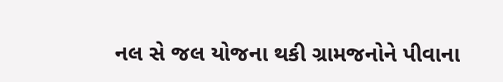નલ સે જલ યોજના થકી ગ્રામજનોને પીવાના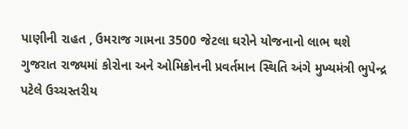પાણીની રાહત , ઉમરાજ ગામના 3500 જેટલા ઘરોને યોજનાનો લાભ થશે
ગુજરાત રાજ્યમાં કોરોના અને ઓમિક્રોનની પ્રવર્તમાન સ્થિતિ અંગે મુખ્યમંત્રી ભુપેન્દ્ર પટેલે ઉચ્ચસ્તરીય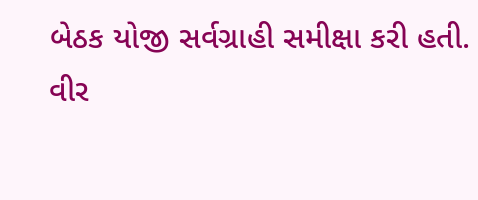બેઠક યોજી સર્વગ્રાહી સમીક્ષા કરી હતી.
વીર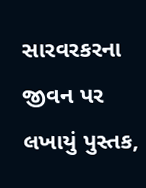સારવરકરના જીવન પર લખાયું પુસ્તક,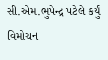સી.એમ.ભુપેન્દ્ર પટેલે કર્યું વિમોચન